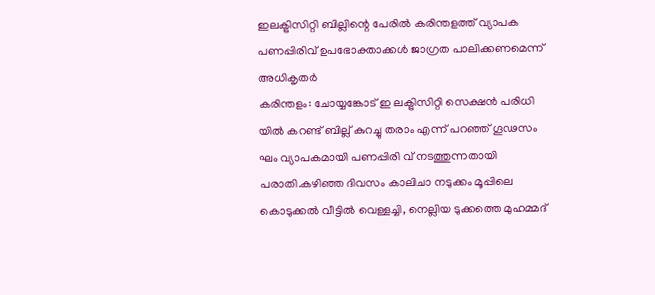ഇലക്ട്രിസിറ്റി ബില്ലിന്റെ പേരിൽ കരിന്തളത്ത് വ്യാപക പണപ്പിരിവ് ഉപഭോക്താക്കൾ ജാഗ്രത പാലിക്കണമെന്ന് അധികൃതർ
കരിന്തളം: ചോയ്യങ്കോട് ഇ ലക്ട്രിസിറ്റി സെക്ഷൻ പരിധി യിൽ കറണ്ട് ബില്ല് കുറച്ചു തരാം എന്ന് പറഞ്ഞ് ഗൂഢസം ഘം വ്യാപകമായി പണപ്പിരി വ് നടത്തുന്നതായി പരാതി.കഴിഞ്ഞ ദിവസം കാലിചാ നടുക്കം മൂപ്പിലെ കൊടുക്കൽ വീട്ടിൽ വെള്ളച്ചി, നെല്ലിയ ടുക്കത്തെ മുഹമ്മദ്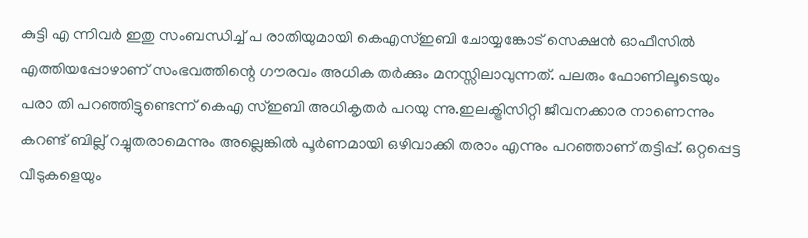കുട്ടി എ ന്നിവർ ഇതു സംബന്ധിച്ച് പ രാതിയുമായി കെഎസ്ഇബി ചോയ്യങ്കോട് സെക്ഷൻ ഓഫീസിൽ എത്തിയപ്പോഴാണ് സംഭവത്തിന്റെ ഗൗരവം അധിക തർക്കും മനസ്സിലാവുന്നത്. പലരും ഫോണിലൂടെയും പരാ തി പറഞ്ഞിട്ടുണ്ടെന്ന് കെഎ സ്ഇബി അധികൃതർ പറയു ന്നു.ഇലക്ട്രിസിറ്റി ജീവനക്കാര നാണെന്നും കറണ്ട് ബില്ല് റച്ചുതരാമെന്നും അല്ലെങ്കിൽ പൂർണമായി ഒഴിവാക്കി തരാം എന്നും പറഞ്ഞാണ് തട്ടിപ്പ്. ഒറ്റപ്പെട്ട വീടുകളെയും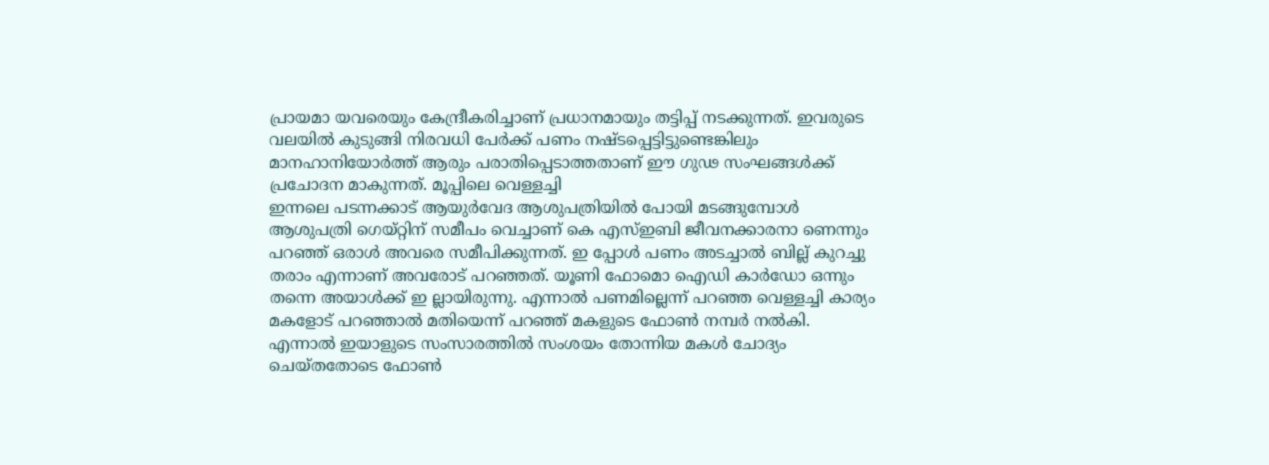പ്രായമാ യവരെയും കേന്ദ്രീകരിച്ചാണ് പ്രധാനമായും തട്ടിപ്പ് നടക്കുന്നത്. ഇവരുടെ വലയിൽ കുടുങ്ങി നിരവധി പേർക്ക് പണം നഷ്ടപ്പെട്ടിട്ടുണ്ടെങ്കിലും മാനഹാനിയോർത്ത് ആരും പരാതിപ്പെടാത്തതാണ് ഈ ഗുഢ സംഘങ്ങൾക്ക് പ്രചോദന മാകുന്നത്. മൂപ്പിലെ വെള്ളച്ചി
ഇന്നലെ പടന്നക്കാട് ആയുർവേദ ആശുപത്രിയിൽ പോയി മടങ്ങുമ്പോൾ ആശുപത്രി ഗെയ്റ്റിന് സമീപം വെച്ചാണ് കെ എസ്ഇബി ജീവനക്കാരനാ ണെന്നും പറഞ്ഞ് ഒരാൾ അവരെ സമീപിക്കുന്നത്. ഇ പ്പോൾ പണം അടച്ചാൽ ബില്ല് കുറച്ചു തരാം എന്നാണ് അവരോട് പറഞ്ഞത്. യൂണി ഫോമൊ ഐഡി കാർഡോ ഒന്നും തന്നെ അയാൾക്ക് ഇ ല്ലായിരുന്നു. എന്നാൽ പണമില്ലെന്ന് പറഞ്ഞ വെള്ളച്ചി കാര്യം മകളോട് പറഞ്ഞാൽ മതിയെന്ന് പറഞ്ഞ് മകളുടെ ഫോൺ നമ്പർ നൽകി.
എന്നാൽ ഇയാളുടെ സംസാരത്തിൽ സംശയം തോന്നിയ മകൾ ചോദ്യം ചെയ്തതോടെ ഫോൺ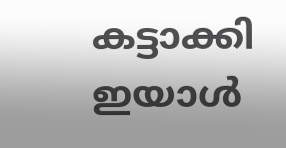കട്ടാക്കി ഇയാൾ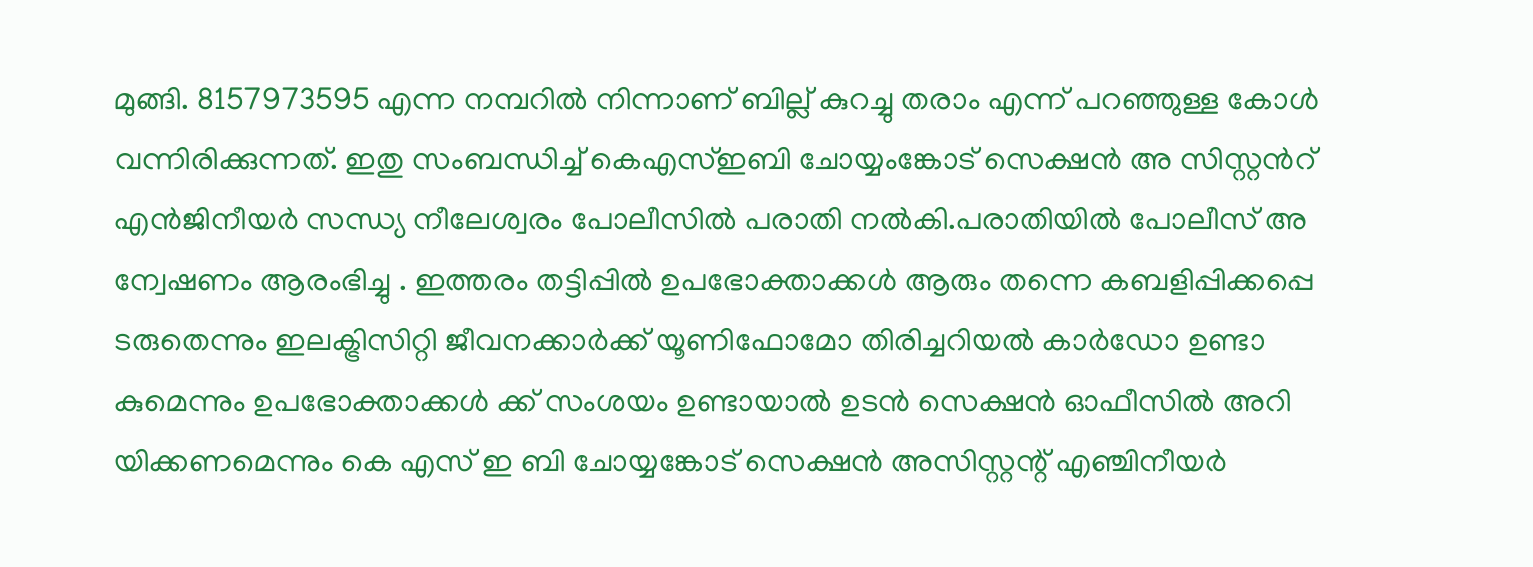മുങ്ങി. 8157973595 എന്ന നമ്പറിൽ നിന്നാണ് ബില്ല് കുറച്ചു തരാം എന്ന് പറഞ്ഞുള്ള കോൾ വന്നിരിക്കുന്നത്. ഇതു സംബന്ധിച്ച് കെഎസ്ഇബി ചോയ്യംങ്കോട് സെക്ഷൻ അ സിസ്റ്റൻറ് എൻജിനീയർ സന്ധ്യ നീലേശ്വരം പോലീസിൽ പരാതി നൽകി.പരാതിയിൽ പോലീസ് അ ന്വേഷണം ആരംഭിച്ചു . ഇത്തരം തട്ടിപ്പിൽ ഉപഭോക്താക്കൾ ആരും തന്നെ കബളിപ്പിക്കപ്പെ ടരുതെന്നും ഇലക്ട്രിസിറ്റി ജീവനക്കാർക്ക് യൂണിഫോമോ തിരിച്ചറിയൽ കാർഡോ ഉണ്ടാ കുമെന്നും ഉപഭോക്താക്കൾ ക്ക് സംശയം ഉണ്ടായാൽ ഉടൻ സെക്ഷൻ ഓഫീസിൽ അറി യിക്കണമെന്നും കെ എസ് ഇ ബി ചോയ്യങ്കോട് സെക്ഷൻ അസിസ്റ്റന്റ് എഞ്ചിനീയർ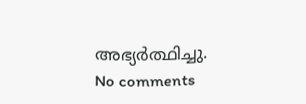അഭ്യർത്ഥിച്ചു.
No comments